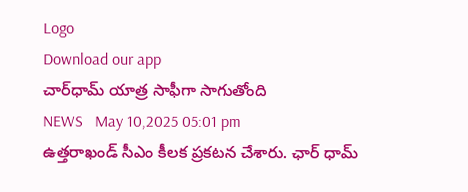Logo
Download our app
చార్‌ధామ్ యాత్ర సాఫీగా సాగుతోంది
NEWS   May 10,2025 05:01 pm
ఉత్త‌రాఖండ్ సీఎం కీల‌క ప్ర‌క‌ట‌న చేశారు. ఛార్ ధామ్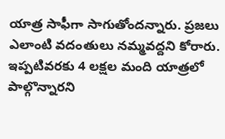యాత్ర సాఫీగా సాగుతోంద‌న్నారు. ప్ర‌జ‌లు ఎలాంటి వదంతులు న‌మ్మ‌వ‌ద్ద‌ని కోరారు. ఇప్పటివరకు 4 లక్షల మంది యాత్రలో పాల్గొన్నారని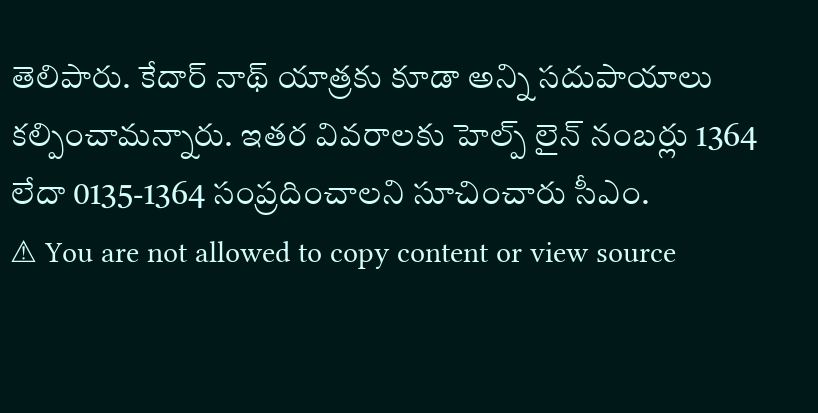తెలిపారు. కేదార్ నాథ్ యాత్రకు కూడా అన్ని సదుపాయాలు కల్పించామ‌న్నారు. ఇతర వివరాలకు హెల్ప్ లైన్ నంబర్లు 1364 లేదా 0135-1364 సంప్రదించాల‌ని సూచించారు సీఎం.
⚠ You are not allowed to copy content or view source